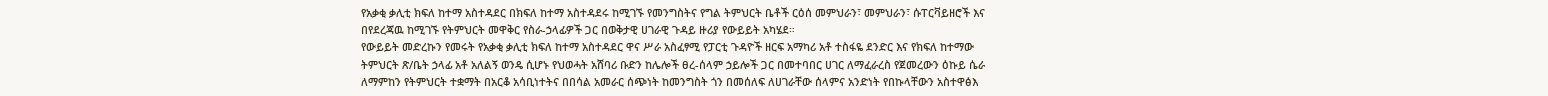የአቃቂ ቃሊቲ ክፍለ ከተማ አስተዳደር በክፍለ ከተማ አስተዳደሩ ከሚገኙ የመንግስትና የግል ትምህርት ቤቶች ርዕሰ መምህራን፣ መምህራን፣ ሱፐርቫይዘሮች እና በየደረጃዉ ከሚገኙ የትምህርት መዋቅር የስራ-ኃላፊዎች ጋር በወቅታዊ ሀገራዊ ጉዳይ ዙሪያ የውይይት አካሄደ።
የውይይት መድረኩን የመሩት የአቃቂ ቃሊቲ ክፍለ ከተማ አስተዳደር ዋና ሥራ አስፈፃሚ የፓርቲ ጉዳዮች ዘርፍ አማካሪ አቶ ተስፋዬ ደንድር እና የክፍለ ከተማው ትምህርት ጽ/ቤት ኃላፊ አቶ አለልኝ ወንዴ ሲሆኑ የህወሓት አሸባሪ ቡድን ከሌሎች ፀረ-ሰላም ኃይሎች ጋር በመተባበር ሀገር ለማፈራረስ የጀመረውን ዕኩይ ሴራ ለማምከን የትምህርት ተቋማት በአርቆ አሳቢነተትና በበሳል አመራር ሰጭነት ከመንግስት ጎን በመሰለፍ ለሀገራቸው ሰላምና አንድነት የበኩላቸውን አስተዋፅእ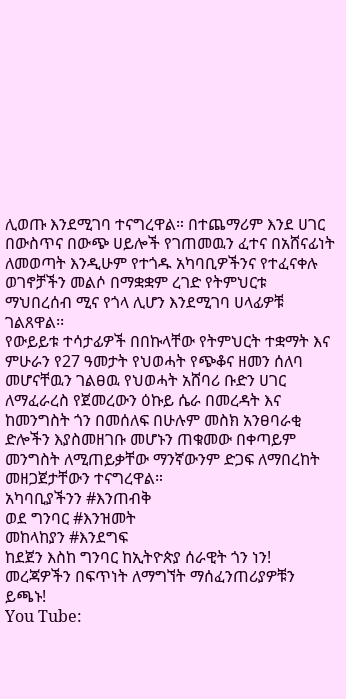ሊወጡ እንደሚገባ ተናግረዋል። በተጨማሪም እንደ ሀገር በውስጥና በውጭ ሀይሎች የገጠመዉን ፈተና በአሸናፊነት ለመወጣት እንዲሁም የተጎዱ አካባቢዎችንና የተፈናቀሉ ወገኖቻችን መልሶ በማቋቋም ረገድ የትምህርቱ ማህበረሰብ ሚና የጎላ ሊሆን እንደሚገባ ሀላፊዎቹ ገልጸዋል፡፡
የውይይቱ ተሳታፊዎች በበኩላቸው የትምህርት ተቋማት እና ምሁራን የ27 ዓመታት የህወሓት የጭቆና ዘመን ሰለባ መሆናቸዉን ገልፀዉ የህወሓት አሸባሪ ቡድን ሀገር ለማፈራረስ የጀመረውን ዕኩይ ሴራ በመረዳት እና ከመንግስት ጎን በመሰለፍ በሁሉም መስክ አንፀባራቂ ድሎችን እያስመዘገቡ መሆኑን ጠቁመው በቀጣይም መንግስት ለሚጠይቃቸው ማንኛውንም ድጋፍ ለማበረከት መዘጋጀታቸውን ተናግረዋል።
አካባቢያችንን #እንጠብቅ
ወደ ግንባር #እንዝመት
መከላከያን #እንደግፍ
ከደጀን እስከ ግንባር ከኢትዮጵያ ሰራዊት ጎን ነን!
መረጃዎችን በፍጥነት ለማግኘት ማሰፈንጠሪያዎቹን ይጫኑ!
You Tube: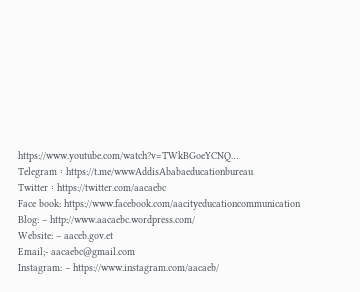https://www.youtube.com/watch?v=TWkBGoeYCNQ…
Telegram ፡ https://t.me/wwwAddisAbabaeducationbureau
Twitter ፡ https://twitter.com/aacaebc
Face book: https://www.facebook.com/aacityeducationcommunication
Blog: – http://www.aacaebc.wordpress.com/
Website: – aaceb.gov.et
Email;- aacaebc@gmail.com
Instagram: – https://www.instagram.com/aacaeb/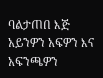ባልታጠበ እጅ አይንዎን አፍዎን እና አፍንጫዎን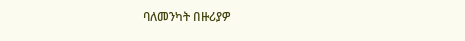ባለመንካት በዙሪያዎ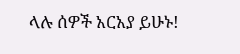ላሉ ሰዎች አርአያ ይሁኑ!